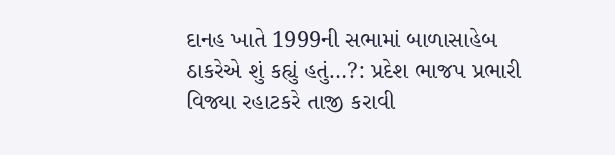દાનહ ખાતે 1999ની સભામાં બાળાસાહેબ ઠાકરેએ શું કહ્યું હતું…?: પ્રદેશ ભાજપ પ્રભારી વિજ્યા રહાટકરે તાજી કરાવી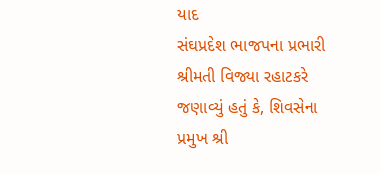યાદ
સંઘપ્રદેશ ભાજપના પ્રભારી શ્રીમતી વિજ્યા રહાટકરે જણાવ્યું હતું કે, શિવસેના પ્રમુખ શ્રી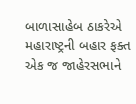બાળાસાહેબ ઠાકરેએ મહારાષ્ટ્રની બહાર ફક્ત એક જ જાહેરસભાને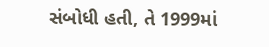સંબોધી હતી, તે 1999માં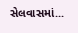સેલવાસમાં...